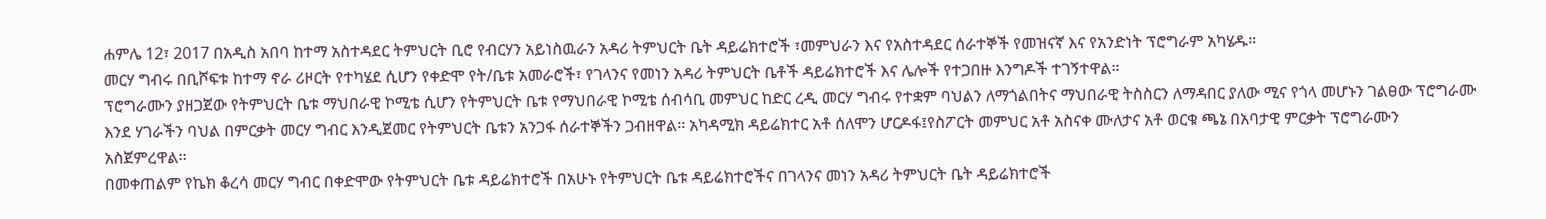ሐምሌ 12፣ 2017 በአዲስ አበባ ከተማ አስተዳደር ትምህርት ቢሮ የብርሃን አይነስዉራን አዳሪ ትምህርት ቤት ዳይሬክተሮች ፣መምህራን እና የአስተዳደር ሰራተኞች የመዝናኛ እና የአንድነት ፕሮግራም አካሄዱ።
መርሃ ግብሩ በቢሾፍቱ ከተማ ኖራ ሪዞርት የተካሄደ ሲሆን የቀድሞ የት/ቤቱ አመራሮች፣ የገላንና የመነን አዳሪ ትምህርት ቤቶች ዳይሬክተሮች እና ሌሎች የተጋበዙ እንግዶች ተገኝተዋል።
ፕሮግራሙን ያዘጋጀው የትምህርት ቤቱ ማህበራዊ ኮሚቴ ሲሆን የትምህርት ቤቱ የማህበራዊ ኮሚቴ ሰብሳቢ መምህር ከድር ረዲ መርሃ ግብሩ የተቋም ባህልን ለማጎልበትና ማህበራዊ ትስስርን ለማዳበር ያለው ሚና የጎላ መሆኑን ገልፀው ፕሮግራሙ እንደ ሃገራችን ባህል በምርቃት መርሃ ግብር እንዲጀመር የትምህርት ቤቱን አንጋፋ ሰራተኞችን ጋብዘዋል፡፡ አካዳሚክ ዳይሬክተር አቶ ሰለሞን ሆርዶፋ፤የስፖርት መምህር አቶ አስናቀ ሙለታና አቶ ወርቁ ጫኔ በአባታዊ ምርቃት ፕሮግራሙን አስጀምረዋል፡፡
በመቀጠልም የኬክ ቆረሳ መርሃ ግብር በቀድሞው የትምህርት ቤቱ ዳይሬክተሮች በአሁኑ የትምህርት ቤቱ ዳይሬክተሮችና በገላንና መነን አዳሪ ትምህርት ቤት ዳይሬክተሮች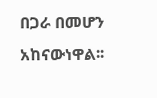በጋራ በመሆን አከናውነዋል፡፡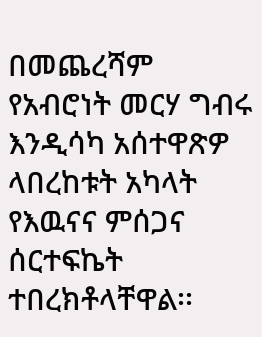በመጨረሻም የአብሮነት መርሃ ግብሩ እንዲሳካ አሰተዋጽዎ ላበረከቱት አካላት የእዉናና ምሰጋና ሰርተፍኬት ተበረክቶላቸዋል፡፡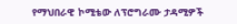የማህበራዊ ኮሚቴው ለፕሮግራሙ ታዳሚዎች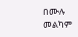በሙሉ መልካም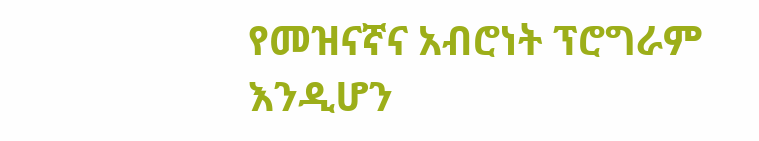የመዝናኛና አብሮነት ፕሮግራም እንዲሆን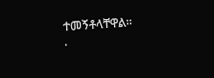ተመኝቶላቸዋል፡፡
.